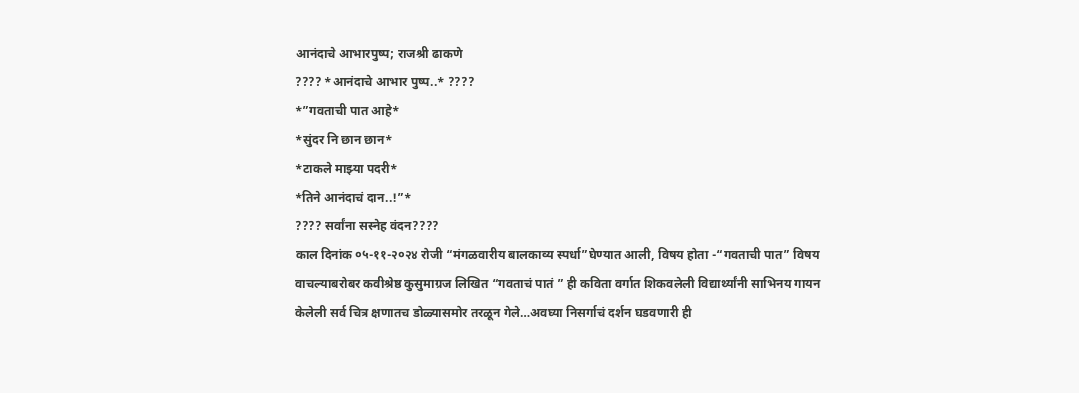आनंदाचे आभारपुष्प; राजश्री ढाकणे
???? *आनंदाचे आभार पुष्प..* ????
*”गवताची पात आहे*
*सुंदर नि छान छान*
*टाकले माझ्या पदरी*
*तिने आनंदाचं दान..!”*
???? सर्वांना सस्नेह वंदन????
काल दिनांक ०५-११-२०२४ रोजी “मंगळवारीय बालकाव्य स्पर्धा”घेण्यात आली, विषय होता -“गवताची पात” विषय वाचल्याबरोबर कवीश्रेष्ठ कुसुमाग्रज लिखित “गवताचं पातं ” ही कविता वर्गात शिकवलेली विद्यार्थ्यांनी साभिनय गायन केलेली सर्व चित्र क्षणातच डोळ्यासमोर तरळून गेले…अवघ्या निसर्गाचं दर्शन घडवणारी ही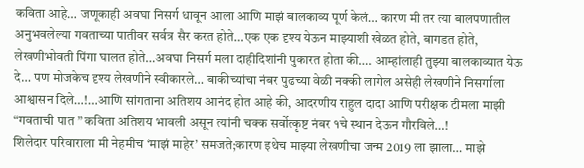कविता आहे… जणूकाही अवघा निसर्ग धावून आला आणि माझं बालकाव्य पूर्ण केलं… कारण मी तर त्या बालपणातील अनुभवलेल्या गवताच्या पातीवर सर्वत्र सैर करत होते…एक एक दृश्य येऊन माझ्याशी खेळत होते, बागडत होते, लेखणीभोवती पिंगा घालत होते…अवघा निसर्ग मला दाहीदिशांनी पुकारत होता की…. आम्हांलाही तुझ्या बालकाव्यात येऊ दे… पण मोजकेच दृश्य लेखणीने स्वीकारले… बाकीच्यांचा नंबर पुढच्या वेळी नक्की लागेल असेही लेखणीने निसर्गाला आश्वासन दिले…!…आणि सांगताना अतिशय आनंद होत आहे की, आदरणीय राहुल दादा आणि परीक्षक टीमला माझी “गवताची पात ” कविता अतिशय भावली असून त्यांनी चक्क सर्वोत्कृष्ट नंबर १चे स्थान देऊन गौरविले…!
शिलेदार परिवाराला मी नेहमीच ‘माझं माहेर’ समजते;कारण इथेच माझ्या लेखणीचा जन्म 2019 ला झाला… माझे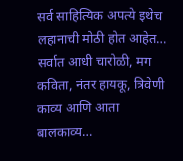सर्व साहित्यिक अपत्ये इथेच लहानाची मोठी होत आहेत… सर्वात आधी चारोळी, मग कविता, नंतर हायकू, त्रिवेणी काव्य आणि आता बालकाव्य…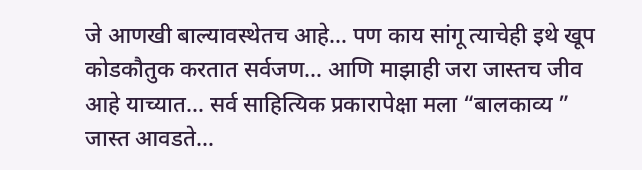जे आणखी बाल्यावस्थेतच आहे… पण काय सांगू त्याचेही इथे खूप कोडकौतुक करतात सर्वजण… आणि माझाही जरा जास्तच जीव आहे याच्यात… सर्व साहित्यिक प्रकारापेक्षा मला “बालकाव्य ” जास्त आवडते…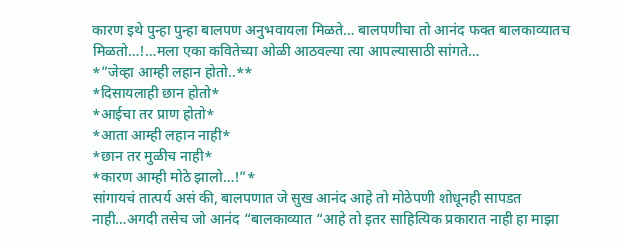कारण इथे पुन्हा पुन्हा बालपण अनुभवायला मिळते… बालपणीचा तो आनंद फक्त बालकाव्यातच मिळतो…!…मला एका कवितेच्या ओळी आठवल्या त्या आपल्यासाठी सांगते…
*”जेव्हा आम्ही लहान होतो..**
*दिसायलाही छान होतो*
*आईचा तर प्राण होतो*
*आता आम्ही लहान नाही*
*छान तर मुळीच नाही*
*कारण आम्ही मोठे झालो…!”*
सांगायचं तात्पर्य असं की, बालपणात जे सुख आनंद आहे तो मोठेपणी शोधूनही सापडत नाही…अगदी तसेच जो आनंद “बालकाव्यात “आहे तो इतर साहित्यिक प्रकारात नाही हा माझा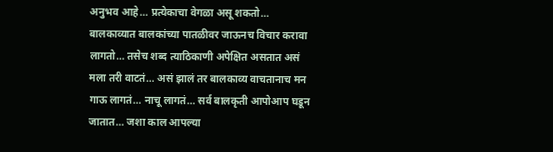अनुभव आहे… प्रत्येकाचा वेगळा असू शकतो… बालकाव्यात बालकांच्या पातळीवर जाऊनच विचार करावा लागतो… तसेच शब्द त्याठिकाणी अपेक्षित असतात असं मला तरी वाटतं… असं झालं तर बालकाव्य वाचतानाच मन गाऊ लागतं… नाचू लागतं… सर्व बालकृती आपोआप घडून जातात… जशा काल आपल्या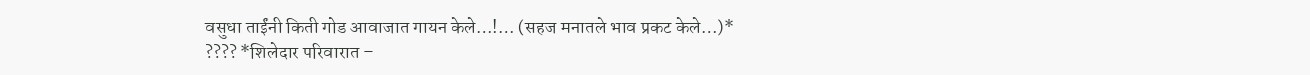वसुधा ताईंनी किती गोड आवाजात गायन केले…!… (सहज मनातले भाव प्रकट केले…)*
???? *शिलेदार परिवारात –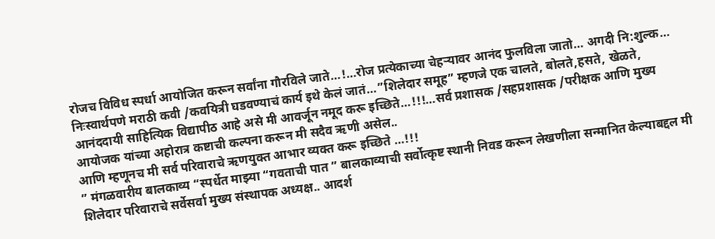रोजच विविध स्पर्धा आयोजित करून सर्वांना गौरविले जाते…!…रोज प्रत्येकाच्या चेहऱ्यावर आनंद फुलविला जातो… अगदी नि:शुल्क… निःस्वार्थपणे मराठी कवी /कवयित्री घडवण्याचं कार्य इथे केलं जातं…”शिलेदार समूह” म्हणजे एक चालते, बोलते,हसते, खेळते, आनंददायी साहित्यिक विद्यापीठ आहे असे मी आवर्जून नमूद करू इच्छिते…!!!…सर्व प्रशासक /सहप्रशासक /परीक्षक आणि मुख्य आयोजक यांच्या अहोरात्र कष्टाची कल्पना करून मी सदैव ऋणी असेल..
आणि म्हणूनच मी सर्व परिवाराचे ऋणयुक्त आभार व्यक्त करू इच्छिते …!!!
” मंगळवारीय बालकाव्य “स्पर्धेत माझ्या “गवताची पात ” बालकाव्याची सर्वोत्कृष्ट स्थानी निवड करून लेखणीला सन्मानित केल्याबद्दल मी शिलेदार परिवाराचे सर्वेसर्वा मुख्य संस्थापक अध्यक्ष.. आदर्श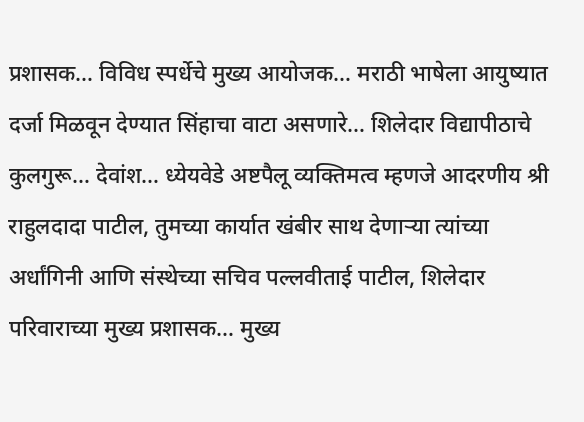प्रशासक… विविध स्पर्धेचे मुख्य आयोजक… मराठी भाषेला आयुष्यात दर्जा मिळवून देण्यात सिंहाचा वाटा असणारे… शिलेदार विद्यापीठाचे कुलगुरू… देवांश… ध्येयवेडे अष्टपैलू व्यक्तिमत्व म्हणजे आदरणीय श्री राहुलदादा पाटील, तुमच्या कार्यात खंबीर साथ देणाऱ्या त्यांच्या अर्धांगिनी आणि संस्थेच्या सचिव पल्लवीताई पाटील, शिलेदार परिवाराच्या मुख्य प्रशासक… मुख्य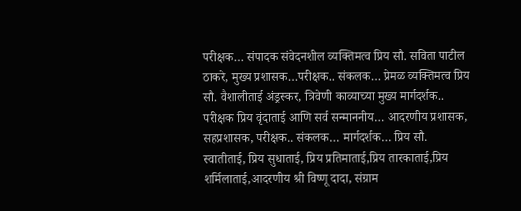परीक्षक… संपादक संवेदनशील व्यक्तिमत्व प्रिय सौ. सविता पाटील ठाकरे, मुख्य प्रशासक…परीक्षक.. संकलक… प्रेमळ व्यक्तिमत्व प्रिय सौ. वैशालीताई अंड्रस्कर, त्रिवेणी काव्याच्या मुख्य मार्गदर्शक.. परीक्षक प्रिय वृंदाताई आणि सर्व सन्माननीय… आदरणीय प्रशासक, सहप्रशासक, परीक्षक.. संकलक… मार्गदर्शक… प्रिय सौ. स्वातीताई, प्रिय सुधाताई, प्रिय प्रतिमाताई,प्रिय तारकाताई,प्रिय शर्मिलाताई,आदरणीय श्री विष्णू दादा, संग्राम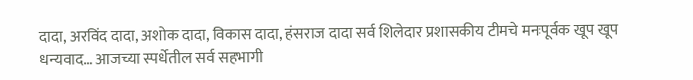दादा, अरविंद दादा, अशोक दादा, विकास दादा, हंसराज दादा सर्व शिलेदार प्रशासकीय टीमचे मनःपूर्वक खूप खूप धन्यवाद… आजच्या स्पर्धेतील सर्व सहभागी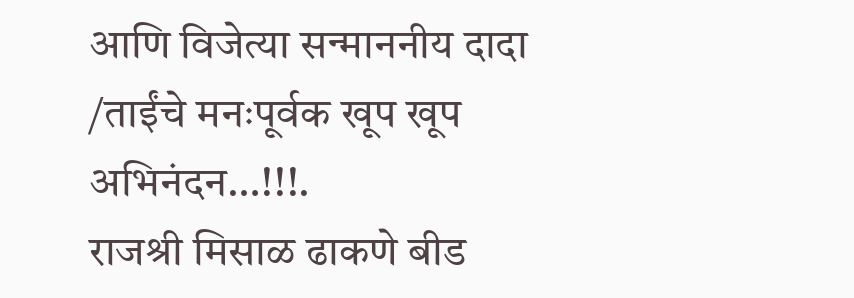आणि विजेत्या सन्माननीय दादा /ताईंचे मनःपूर्वक खूप खूप अभिनंदन…!!!.
राजश्री मिसाळ ढाकणे बीड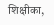शिक्षीका,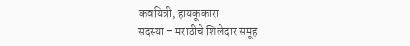कवयित्री, हायकूकारा
सदस्या – मराठीचे शिलेदार समूह